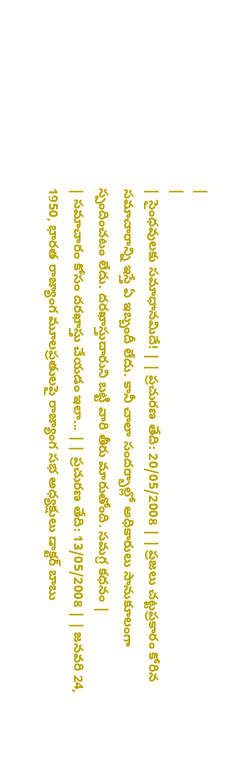|
|
| సైంధవులకు సమాధానమిదే! | | ప్రచురణ తేది: 20/05/2008 | | ప్రజలు చట్టప్రకారం కోరిన సమాచారాన్ని ఇస్తే ఏ ఇబ్బందీ లేదు. కానీ చాలా సందర్భాల్లో అధికారులు సానుకూలంగా స్పందించటం లేదు. దరఖాస్తుదారుని బట్టి వారి తీరు మారుతోంది. సమగ్ర కధనం |
| సమాచారం కోసం దరఖాస్తు చేయడం ఇలా... | | ప్రచురణ తేది: 13/05/2008 | | జనవరి 24, 1950, భారత రాజ్యాంగ మూలప్రతులపై రాజ్యాంగ సభ అధ్యక్షులు డాక్టర్ బాబు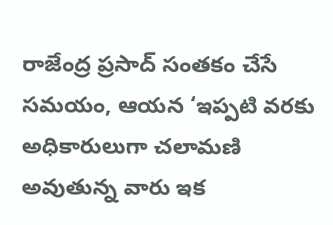రాజేంద్ర ప్రసాద్ సంతకం చేసే సమయం, ఆయన ‘ఇప్పటి వరకు అధికారులుగా చలామణి అవుతున్న వారు ఇక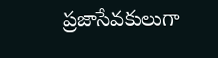ప్రజాసేవకులుగా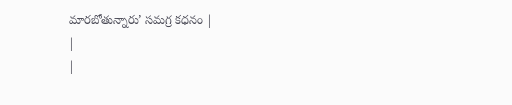మారబోతున్నారు’ సమగ్ర కధనం |
|
|